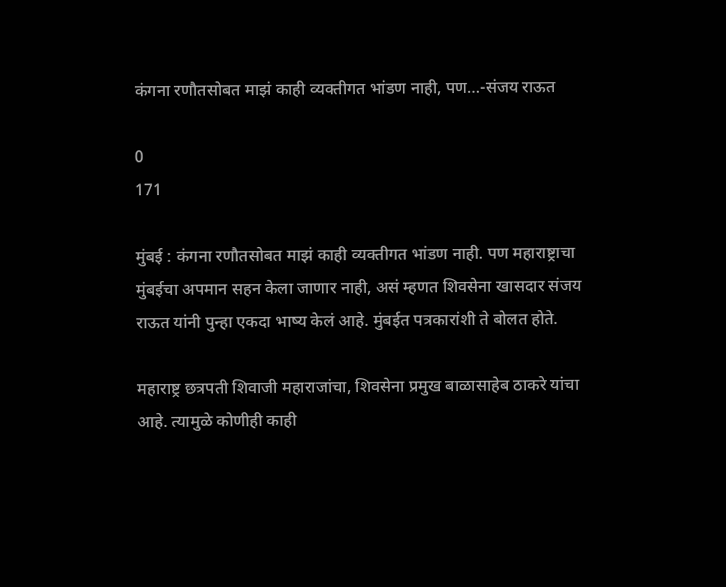कंगना रणौतसोबत माझं काही व्यक्तीगत भांडण नाही, पण…-संजय राऊत

0
171

मुंबई : कंगना रणौतसोबत माझं काही व्यक्तीगत भांडण नाही. पण महाराष्ट्राचा मुंबईचा अपमान सहन केला जाणार नाही, असं म्हणत शिवसेना खासदार संजय राऊत यांनी पुन्हा एकदा भाष्य केलं आहे. मुंबईत पत्रकारांशी ते बोलत होते.

महाराष्ट्र छत्रपती शिवाजी महाराजांचा, शिवसेना प्रमुख बाळासाहेब ठाकरे यांचा आहे. त्यामुळे कोणीही काही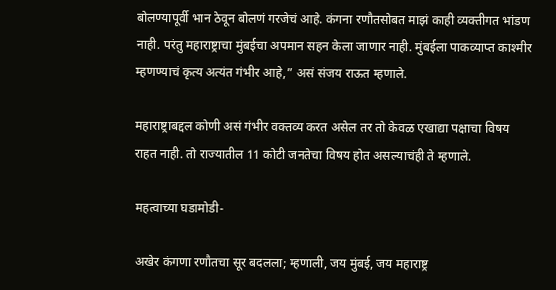बोलण्यापूर्वी भान ठेवून बोलणं गरजेचं आहे. कंगना रणौतसोबत माझं काही व्यक्तीगत भांडण नाही. परंतु महाराष्ट्राचा मुंबईचा अपमान सहन केला जाणार नाही. मुंबईला पाकव्याप्त काश्मीर म्हणण्याचं कृत्य अत्यंत गंभीर आहे,” असं संजय राऊत म्हणाले.

महाराष्ट्राबद्दल कोणी असं गंभीर वक्तव्य करत असेल तर तो केवळ एखाद्या पक्षाचा विषय राहत नाही. तो राज्यातील 11 कोटी जनतेचा विषय होत असल्याचंही ते म्हणाले.

महत्वाच्या घडामोडी-

अखेर कंगणा रणौतचा सूर बदलला; म्हणाली, जय मुंबई, जय महाराष्ट्र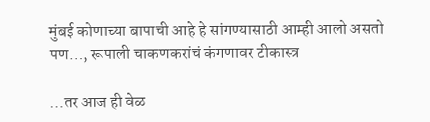मुंबई कोणाच्या बापाची आहे हे सांगण्यासाठी आम्ही आलो असतो पण…, रूपाली चाकणकरांचं कंगणावर टीकास्त्र

…तर आज ही वेळ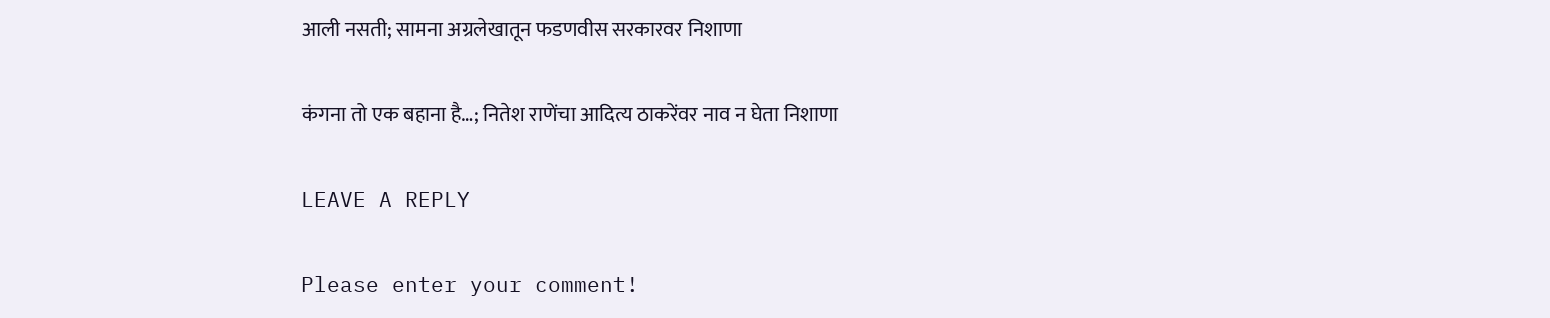आली नसती; सामना अग्रलेखातून फडणवीस सरकारवर निशाणा

कंगना तो एक बहाना है…; नितेश राणेंचा आदित्य ठाकरेंवर नाव न घेता निशाणा

LEAVE A REPLY

Please enter your comment!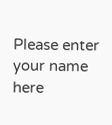Please enter your name here